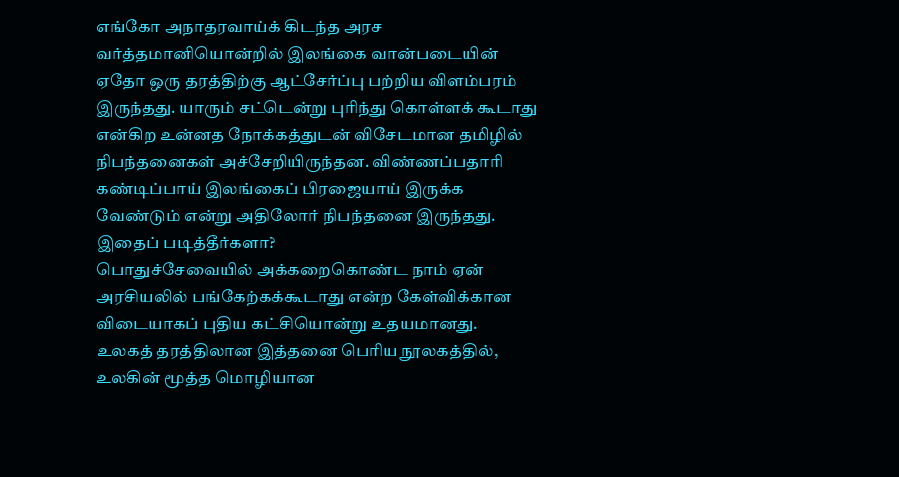எங்கோ அநாதரவாய்க் கிடந்த அரச வர்த்தமானியொன்றில் இலங்கை வான்படையின் ஏதோ ஒரு தரத்திற்கு ஆட்சேர்ப்பு பற்றிய விளம்பரம் இருந்தது. யாரும் சட்டென்று புரிந்து கொள்ளக் கூடாது என்கிற உன்னத நோக்கத்துடன் விசேடமான தமிழில் நிபந்தனைகள் அச்சேறியிருந்தன. விண்ணப்பதாரி கண்டிப்பாய் இலங்கைப் பிரஜையாய் இருக்க வேண்டும் என்று அதிலோர் நிபந்தனை இருந்தது.
இதைப் படித்தீர்களா?
பொதுச்சேவையில் அக்கறைகொண்ட நாம் ஏன் அரசியலில் பங்கேற்கக்கூடாது என்ற கேள்விக்கான விடையாகப் புதிய கட்சியொன்று உதயமானது.
உலகத் தரத்திலான இத்தனை பெரிய நூலகத்தில், உலகின் மூத்த மொழியான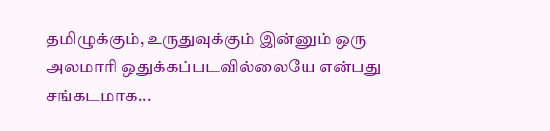தமிழுக்கும், உருதுவுக்கும் இன்னும் ஒரு அலமாரி ஒதுக்கப்படவில்லையே என்பது சங்கடமாக...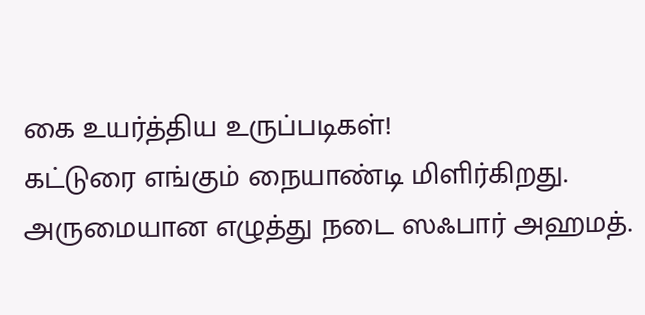கை உயர்த்திய உருப்படிகள்!
கட்டுரை எங்கும் நையாண்டி மிளிர்கிறது. அருமையான எழுத்து நடை ஸஃபார் அஹமத்.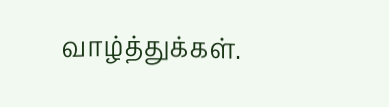வாழ்த்துக்கள்.